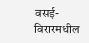वसई-विरारमधील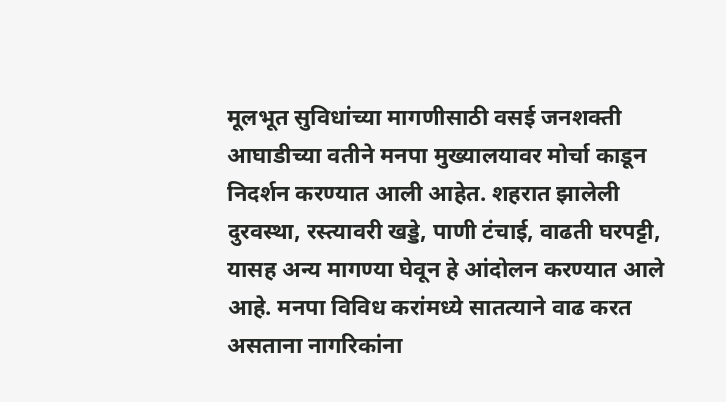मूलभूत सुविधांच्या मागणीसाठी वसई जनशक्ती आघाडीच्या वतीने मनपा मुख्यालयावर मोर्चा काडून निदर्शन करण्यात आली आहेत. शहरात झालेली दुरवस्था, रस्त्यावरी खड्डे, पाणी टंचाई, वाढती घरपट्टी, यासह अन्य मागण्या घेवून हे आंदोलन करण्यात आले आहे. मनपा विविध करांमध्ये सातत्याने वाढ करत असताना नागरिकांना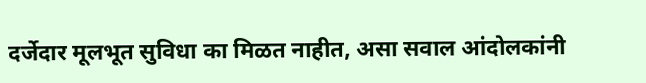दर्जेदार मूलभूत सुविधा का मिळत नाहीत, असा सवाल आंदोलकांनी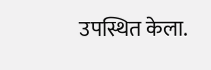उपस्थित केला.